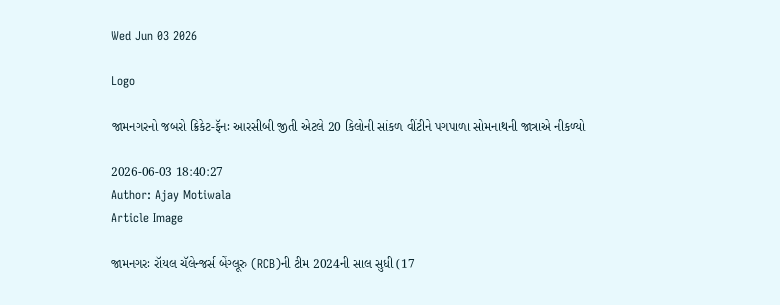Wed Jun 03 2026

Logo

જામનગરનો જબરો ક્રિકેટ-ફૅનઃ આરસીબી જીતી એટલે 20 કિલોની સાંકળ વીંટીને પગપાળા સોમનાથની જાત્રાએ નીકળ્યો

2026-06-03 18:40:27
Author: Ajay Motiwala
Article Image

જામનગરઃ રૉયલ ચૅલેન્જર્સ બેંગ્લૂરુ (RCB)ની ટીમ 2024ની સાલ સુધી (17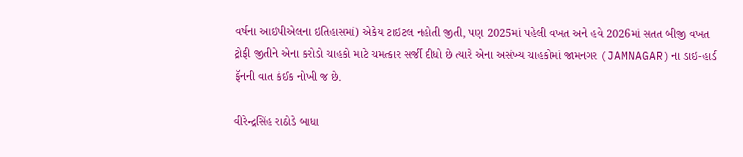વર્ષના આઇપીએલના ઇતિહાસમાં) એકેય ટાઇટલ નહોતી જીતી, પણ 2025માં પહેલી વખત અને હવે 2026માં સતત બીજી વખત ટ્રોફી જીતીને એના કરોડો ચાહકો માટે ચમત્કાર સર્જી દીધો છે ત્યારે એના અસંખ્ય ચાહકોમાં જામનગર (JAMNAGAR)ના ડાઇ-હાર્ડ ફૅનની વાત કંઈક નોખી જ છે.

વીરેન્દ્રસિંહ રાઠોડે બાધા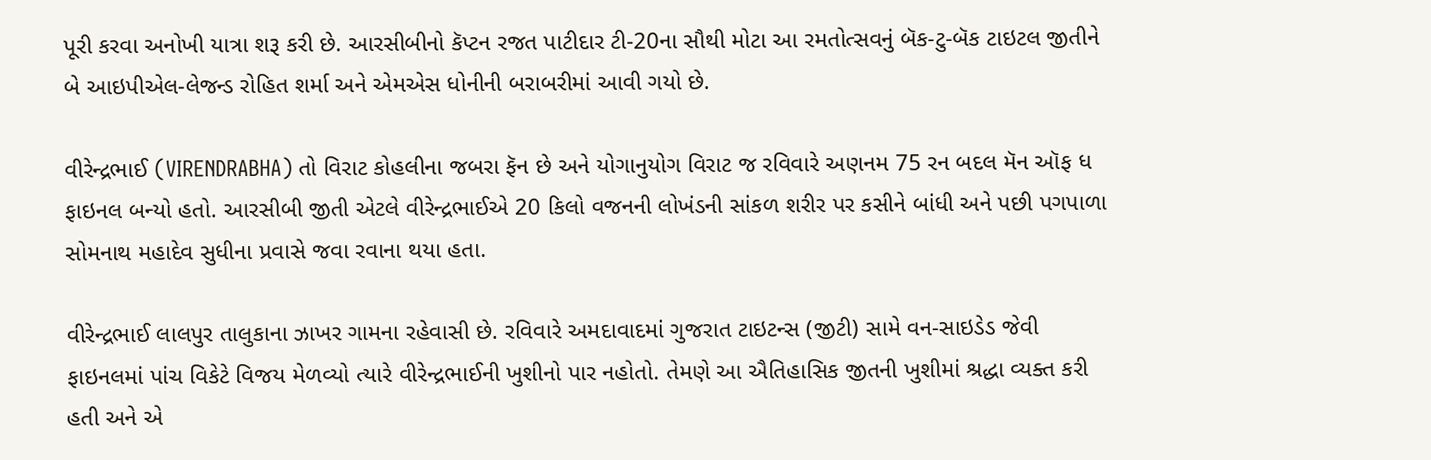પૂરી કરવા અનોખી યાત્રા શરૂ કરી છે. આરસીબીનો કૅપ્ટન રજત પાટીદાર ટી-20ના સૌથી મોટા આ રમતોત્સવનું બૅક-ટુ-બૅક ટાઇટલ જીતીને બે આઇપીએલ-લેજન્ડ રોહિત શર્મા અને એમએસ ધોનીની બરાબરીમાં આવી ગયો છે.

વીરેન્દ્રભાઈ (VIRENDRABHA) તો વિરાટ કોહલીના જબરા ફૅન છે અને યોગાનુયોગ વિરાટ જ રવિવારે અણનમ 75 રન બદલ મૅન ઑફ ધ ફાઇનલ બન્યો હતો. આરસીબી જીતી એટલે વીરેન્દ્રભાઈએ 20 કિલો વજનની લોખંડની સાંકળ શરીર પર કસીને બાંધી અને પછી પગપાળા સોમનાથ મહાદેવ સુધીના પ્રવાસે જવા રવાના થયા હતા.

વીરેન્દ્રભાઈ લાલપુર તાલુકાના ઝાખર ગામના રહેવાસી છે. રવિવારે અમદાવાદમાં ગુજરાત ટાઇટન્સ (જીટી) સામે વન-સાઇડેડ જેવી ફાઇનલમાં પાંચ વિકેટે વિજય મેળવ્યો ત્યારે વીરેન્દ્રભાઈની ખુશીનો પાર નહોતો. તેમણે આ ઐતિહાસિક જીતની ખુશીમાં શ્રદ્ધા વ્યક્ત કરી હતી અને એ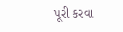પૂરી કરવા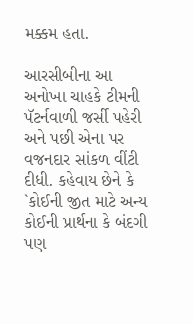મક્કમ હતા.

આરસીબીના આ અનોખા ચાહકે ટીમની પૅટર્નવાળી જર્સી પહેરી અને પછી એના પર વજનદાર સાંકળ વીંટી દીધી. કહેવાય છેને કે `કોઈની જીત માટે અન્ય કોઈની પ્રાર્થના કે બંદગી પણ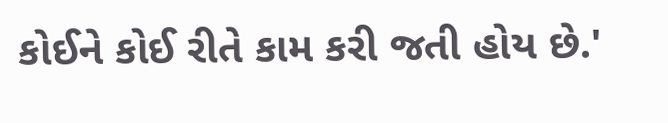કોઈને કોઈ રીતે કામ કરી જતી હોય છે.'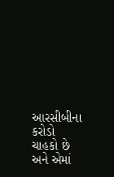આરસીબીના કરોડો ચાહકો છે અને એમાં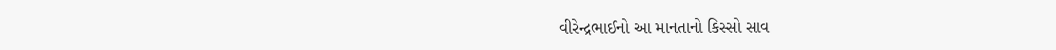વીરેન્દ્રભાઈનો આ માનતાનો કિસ્સો સાવ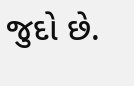જુદો છે.